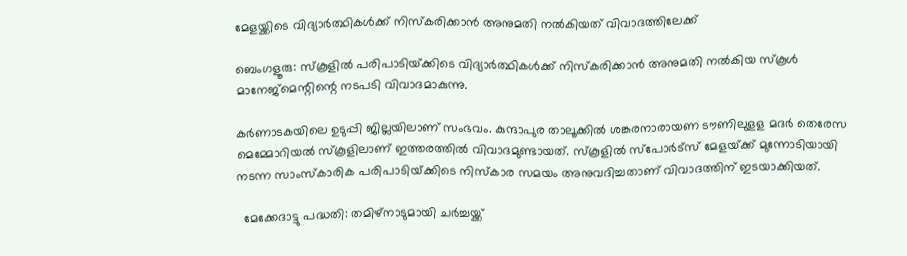മേളയ്ക്കിടെ വിദ്യാർത്ഥികൾക്ക് നിസ്കരിക്കാൻ അനുമതി നൽകിയത് വിവാദത്തിലേക്ക്

ബെംഗളൂരു: സ്‌കൂളില്‍ പരിപാടിയ്‌ക്കിടെ വിദ്യാര്‍ത്ഥികള്‍ക്ക് നിസ്‌കരിക്കാന്‍ അനുമതി നല്‍കിയ സ്‌കൂള്‍ മാനേജ്‌മെന്റിന്റെ നടപടി വിവാദമാകുന്നു.

കര്‍ണാടകയിലെ ഉടുപ്പി ജില്ലയിലാണ് സംഭവം. കുന്ദാപുര താലൂക്കില്‍ ശങ്കരനാരായണ ടൗണിലുള‌ള മദര്‍ തെരേസ മെമ്മോറിയല്‍ സ്‌കൂളിലാണ് ഇത്തരത്തില്‍ വിവാദമുണ്ടായത്. സ്‌കൂളില്‍ സ്‌പോര്‍ട്‌സ് മേളയ്‌ക്ക് മുന്നോടിയായി നടന്ന സാംസ്‌കാരിക പരിപാടിയ്‌ക്കിടെ നിസ്‌കാര സമയം അനുവദിച്ചതാണ് വിവാദത്തിന് ഇടയാക്കിയത്.

  മേക്കേദാട്ടു പദ്ധതി: തമിഴ്‌നാടുമായി ചർച്ചയ്ക്ക്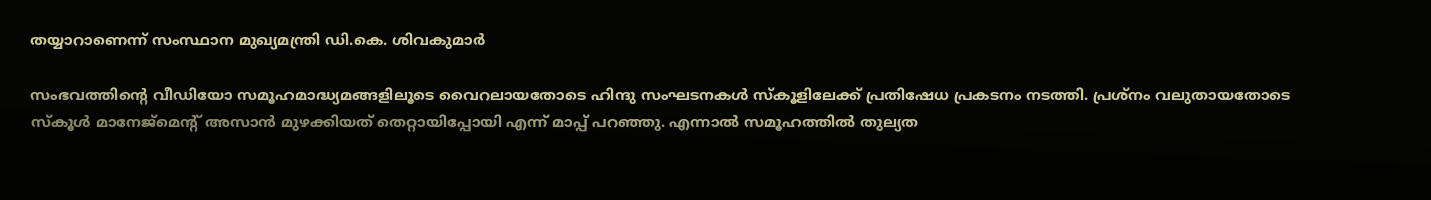തയ്യാറാണെന്ന് സംസ്ഥാന മുഖ്യമന്ത്രി ഡി.കെ. ശിവകുമാർ

സംഭവത്തിന്റെ വീഡിയോ സമൂഹമാദ്ധ്യമങ്ങളിലൂടെ വൈറലായതോടെ ഹിന്ദു സംഘടനകള്‍ സ്‌കൂളിലേക്ക് പ്രതിഷേധ പ്രകടനം നടത്തി. പ്രശ്‌നം വലുതായതോടെ സ്‌കൂള്‍ മാനേജ്‌മെന്റ് അസാന്‍ മുഴക്കിയത് തെറ്റായിപ്പോയി എന്ന് മാപ്പ് പറഞ്ഞു. എന്നാല്‍ സമൂഹത്തില്‍ തുല്യത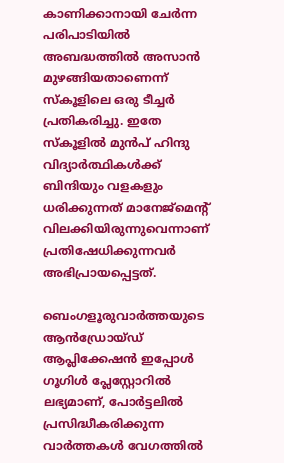കാണിക്കാനായി ചേര്‍ന്ന പരിപാടിയില്‍ അബദ്ധത്തില്‍ അസാന്‍ മുഴങ്ങിയതാണെന്ന് സ്‌കൂളിലെ ഒരു ടീച്ചര്‍ പ്രതികരിച്ചു. ഇതേ സ്‌കൂളില്‍ മുന്‍പ് ഹിന്ദു വിദ്യാര്‍ത്ഥികള്‍ക്ക് ബിന്ദിയും വളകളും ധരിക്കുന്നത് മാനേജ്‌മെന്റ് വിലക്കിയിരുന്നുവെന്നാണ് പ്രതിഷേധിക്കുന്നവര്‍ അഭിപ്രായപ്പെട്ടത്.

ബെംഗളൂരുവാർത്തയുടെ ആൻഡ്രോയ്ഡ് ആപ്ലിക്കേഷൻ ഇപ്പോൾ ഗൂഗിൾ പ്ലേസ്റ്റോറിൽ ലഭ്യമാണ്, പോർട്ടലിൽ പ്രസിദ്ധീകരിക്കുന്ന വാർത്തകൾ വേഗത്തിൽ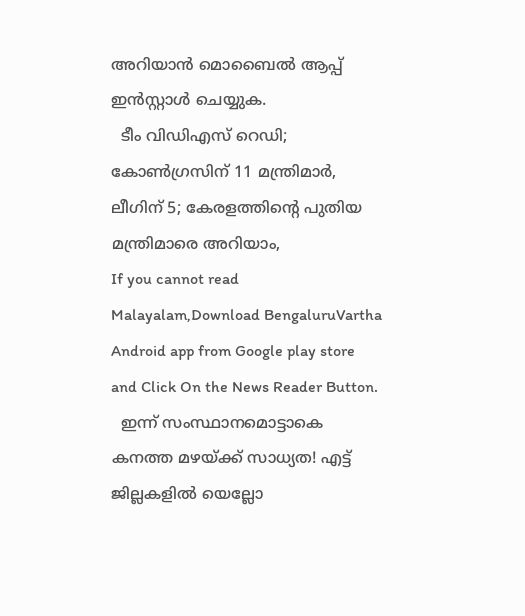അറിയാൻ മൊബൈൽ ആപ്പ് ഇൻസ്റ്റാൾ ചെയ്യുക.
  ടീം വിഡിഎസ് റെഡി; കോൺഗ്രസിന് 11 മന്ത്രിമാർ, ലീഗിന് 5; കേരളത്തിന്റെ പുതിയ മന്ത്രിമാരെ അറിയാം,
If you cannot read Malayalam,Download BengaluruVartha Android app from Google play store and Click On the News Reader Button.
  ഇന്ന് സംസ്ഥാനമൊട്ടാകെ കനത്ത മഴയ്ക്ക് സാധ്യത! എട്ട് ജില്ലകളിൽ യെല്ലോ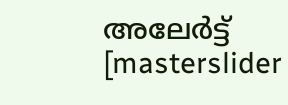അലേർട്ട്
[masterslider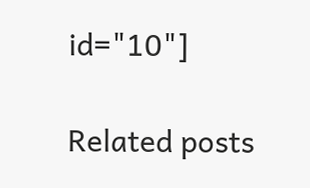id="10"]

Related posts